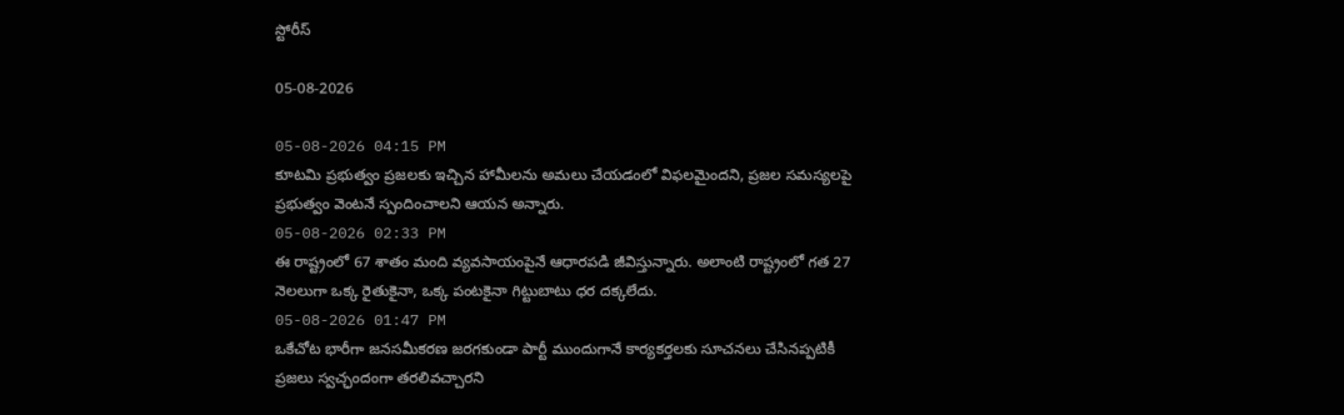స్టోరీస్

05-08-2026

05-08-2026 04:15 PM
కూటమి ప్రభుత్వం ప్రజలకు ఇచ్చిన హామీలను అమలు చేయడంలో విఫలమైందని, ప్రజల సమస్యలపై ప్రభుత్వం వెంటనే స్పందించాలని ఆయన అన్నారు.
05-08-2026 02:33 PM
ఈ రాష్ట్రంలో 67 శాతం మంది వ్యవసాయంపైనే ఆధారపడి జీవిస్తున్నారు. అలాంటి రాష్ట్రంలో గత 27 నెలలుగా ఒక్క రైతుకైనా, ఒక్క పంటకైనా గిట్టుబాటు ధర దక్కలేదు.
05-08-2026 01:47 PM
ఒకేచోట భారీగా జనసమీకరణ జరగకుండా పార్టీ ముందుగానే కార్యకర్తలకు సూచనలు చేసినప్పటికీ ప్రజలు స్వచ్ఛందంగా తరలివచ్చారని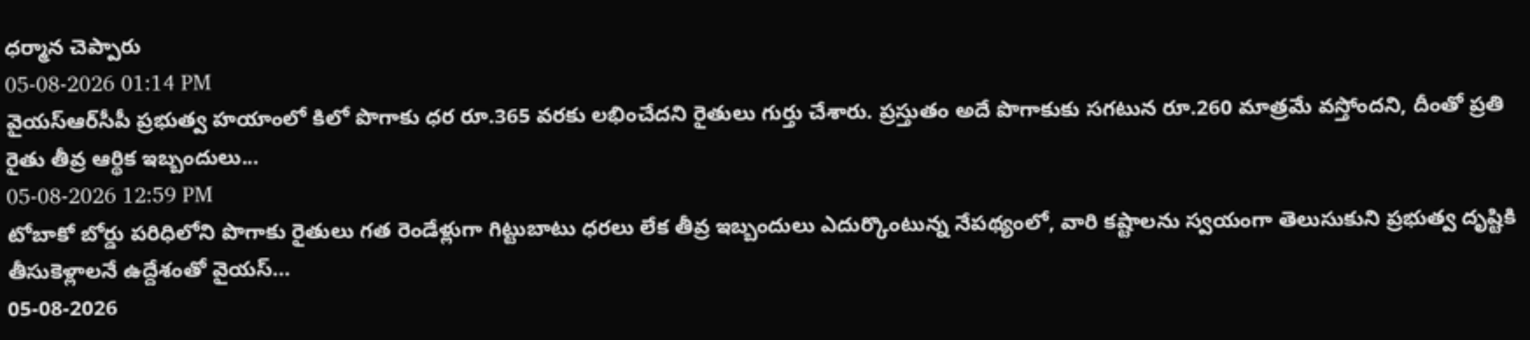ధర్మాన చెప్పారు
05-08-2026 01:14 PM
వైయ‌స్ఆర్‌సీపీ ప్రభుత్వ హయాంలో కిలో పొగాకు ధర రూ.365 వరకు లభించేదని రైతులు గుర్తు చేశారు. ప్రస్తుతం అదే పొగాకుకు సగటున రూ.260 మాత్రమే వస్తోందని, దీంతో ప్రతి రైతు తీవ్ర ఆర్థిక ఇబ్బందులు...
05-08-2026 12:59 PM
టోబాకో బోర్డు పరిధిలోని పొగాకు రైతులు గత రెండేళ్లుగా గిట్టుబాటు ధరలు లేక తీవ్ర ఇబ్బందులు ఎదుర్కొంటున్న నేపథ్యంలో, వారి కష్టాలను స్వయంగా తెలుసుకుని ప్రభుత్వ దృష్టికి తీసుకెళ్లాలనే ఉద్దేశంతో వైయ‌స్...
05-08-2026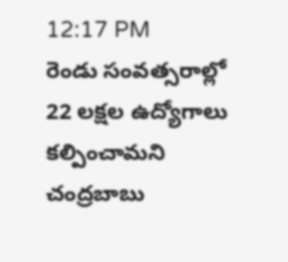12:17 PM
రెండు సంవత్సరాల్లో 22 లక్షల ఉద్యోగాలు కల్పించామని చంద్రబాబు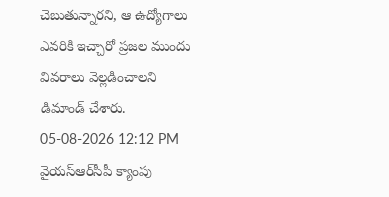చెబుతున్నారని, ఆ ఉద్యోగాలు ఎవరికి ఇచ్చారో ప్రజల ముందు వివరాలు వెల్లడించాలని డిమాండ్ చేశారు.
05-08-2026 12:12 PM
వైయ‌స్ఆర్‌సీపీ క్యాంపు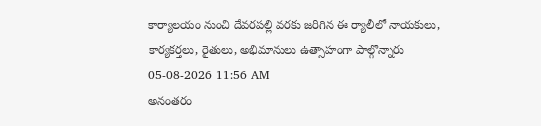కార్యాలయం నుంచి దేవరపల్లి వరకు జరిగిన ఈ ర్యాలీలో నాయకులు, కార్యకర్తలు, రైతులు, అభిమానులు ఉత్సాహంగా పాల్గొన్నారు
05-08-2026 11:56 AM
అనంతరం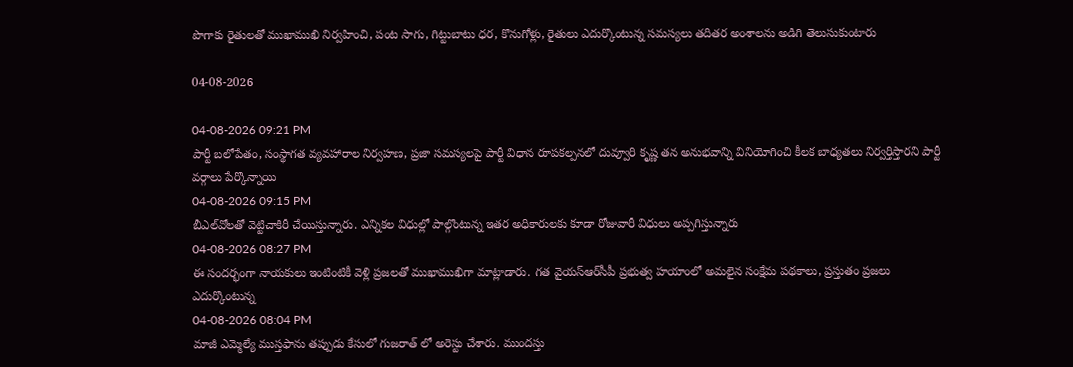పొగాకు రైతులతో ముఖాముఖి నిర్వహించి, పంట సాగు, గిట్టుబాటు ధర, కొనుగోళ్లు, రైతులు ఎదుర్కొంటున్న సమస్యలు తదితర అంశాలను అడిగి తెలుసుకుంటారు

04-08-2026

04-08-2026 09:21 PM
పార్టీ బలోపేతం, సంస్థాగత వ్యవహారాల నిర్వహణ, ప్రజా సమస్యలపై పార్టీ విధాన రూపకల్పనలో దువ్వూరి కృష్ణ తన అనుభవాన్ని వినియోగించి కీలక బాధ్యతలు నిర్వర్తిస్తారని పార్టీ వర్గాలు పేర్కొన్నాయి
04-08-2026 09:15 PM
బీఎల్‌వోలతో వెట్టిచాకిరీ చేయిస్తున్నారు. ఎన్నికల విధుల్లో పాల్గొంటున్న ఇతర అధికారులకు కూడా రోజువారీ విధులు అప్పగిస్తున్నారు
04-08-2026 08:27 PM
ఈ సందర్భంగా నాయకులు ఇంటింటికీ వెళ్లి ప్రజలతో ముఖాముఖిగా మాట్లాడారు. గత వైయ‌స్ఆర్‌సీపీ ప్రభుత్వ హయాంలో అమలైన సంక్షేమ పథకాలు, ప్రస్తుతం ప్రజలు ఎదుర్కొంటున్న
04-08-2026 08:04 PM
మాజీ ఎమ్మెల్యే ముస్తఫాను తప్పుడు కేసులో గుజరాత్ లో అరెస్టు చేశారు. ముందస్తు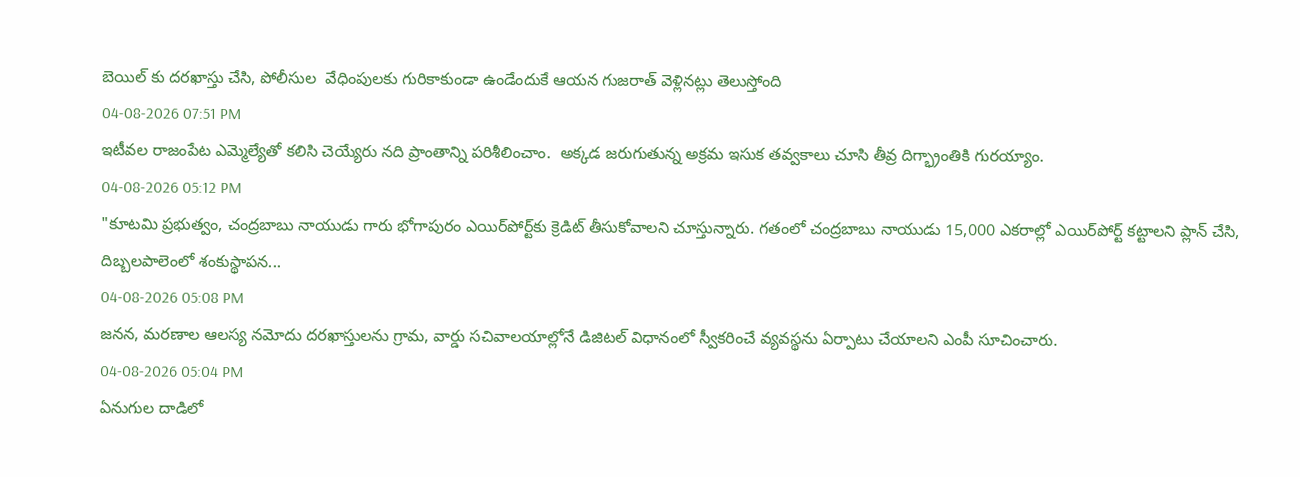బెయిల్ కు దరఖాస్తు చేసి, పోలీసుల  వేధింపులకు గురికాకుండా ఉండేందుకే ఆయన గుజరాత్ వెళ్లినట్లు తెలుస్తోంది
04-08-2026 07:51 PM
ఇటీవల రాజంపేట ఎమ్మెల్యేతో కలిసి చెయ్యేరు నది ప్రాంతాన్ని పరిశీలించాం.  అక్కడ జరుగుతున్న అక్రమ ఇసుక తవ్వకాలు చూసి తీవ్ర దిగ్భ్రాంతికి గురయ్యాం.
04-08-2026 05:12 PM
"కూటమి ప్రభుత్వం, చంద్రబాబు నాయుడు గారు భోగాపురం ఎయిర్‌పోర్ట్‌కు క్రెడిట్ తీసుకోవాలని చూస్తున్నారు. గతంలో చంద్రబాబు నాయుడు 15,000 ఎకరాల్లో ఎయిర్‌పోర్ట్ కట్టాలని ప్లాన్ చేసి, దిబ్బలపాలెంలో శంకుస్థాపన...
04-08-2026 05:08 PM
జనన, మరణాల ఆలస్య నమోదు దరఖాస్తులను గ్రామ, వార్డు సచివాలయాల్లోనే డిజిటల్ విధానంలో స్వీకరించే వ్యవస్థను ఏర్పాటు చేయాలని ఎంపీ సూచించారు.
04-08-2026 05:04 PM
ఏనుగుల దాడిలో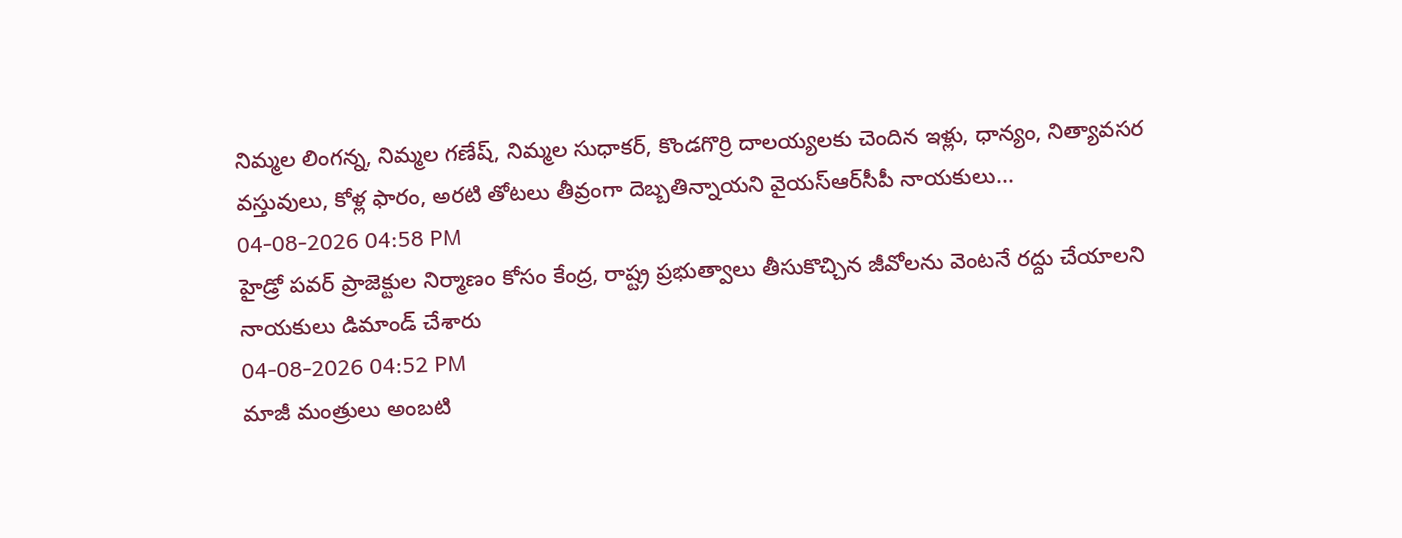నిమ్మల లింగన్న, నిమ్మల గణేష్, నిమ్మల సుధాకర్, కొండగొర్రి దాలయ్యలకు చెందిన ఇళ్లు, ధాన్యం, నిత్యావసర వస్తువులు, కోళ్ల ఫారం, అరటి తోటలు తీవ్రంగా దెబ్బతిన్నాయని వైయ‌స్ఆర్‌సీపీ నాయకులు...
04-08-2026 04:58 PM
హైడ్రో పవర్ ప్రాజెక్టుల నిర్మాణం కోసం కేంద్ర, రాష్ట్ర ప్రభుత్వాలు తీసుకొచ్చిన జీవోలను వెంటనే రద్దు చేయాలని నాయకులు డిమాండ్ చేశారు
04-08-2026 04:52 PM
మాజీ మంత్రులు అంబటి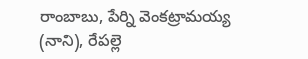రాంబాబు, పేర్ని వెంకట్రామయ్య (నాని), రేపల్లె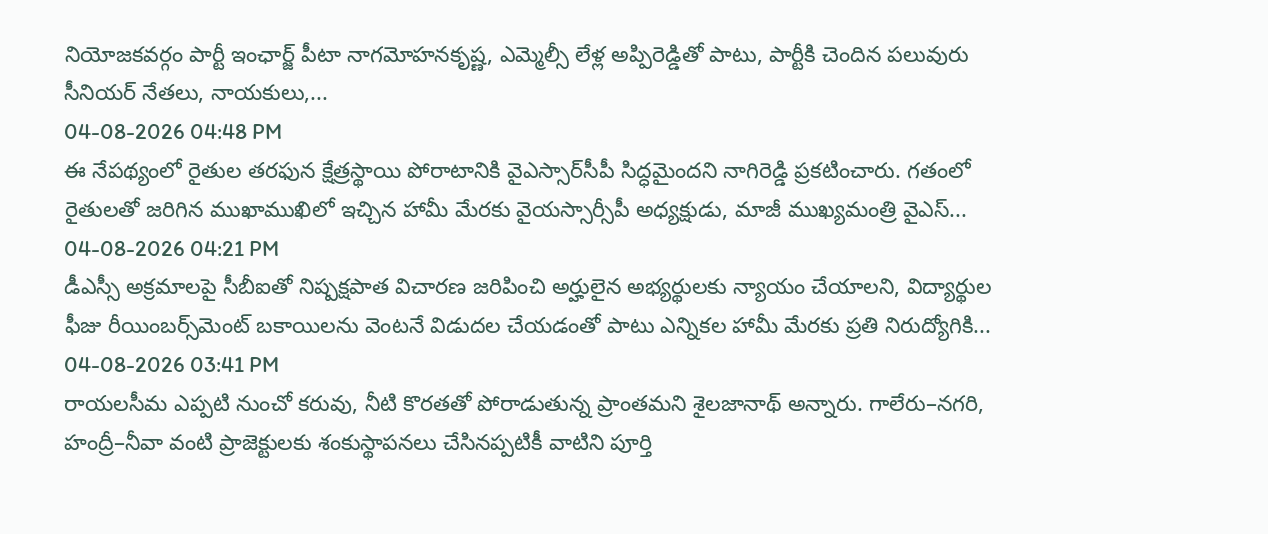నియోజకవర్గం పార్టీ ఇంఛార్జ్‌ పీటా నాగమోహనకృష్ణ, ఎమ్మెల్సీ లేళ్ల అప్పిరెడ్డితో పాటు, పార్టీకి చెందిన పలువురు సీనియర్‌ నేతలు, నాయకులు,...
04-08-2026 04:48 PM
ఈ నేపథ్యంలో రైతుల తరఫున క్షేత్రస్థాయి పోరాటానికి వైఎస్సార్‌సీపీ సిద్ధమైందని నాగిరెడ్డి ప్రకటించారు. గతంలో రైతులతో జరిగిన ముఖాముఖిలో ఇచ్చిన హామీ మేరకు వైయస్సార్సీపీ అధ్యక్షుడు, మాజీ ముఖ్యమంత్రి వైఎస్...
04-08-2026 04:21 PM
డీఎస్సీ అక్రమాలపై సీబీఐతో నిష్పక్షపాత విచారణ జరిపించి అర్హులైన అభ్యర్థులకు న్యాయం చేయాలని, విద్యార్థుల ఫీజు రీయింబర్స్‌మెంట్ బకాయిలను వెంటనే విడుదల చేయడంతో పాటు ఎన్నికల హామీ మేరకు ప్రతి నిరుద్యోగికి...
04-08-2026 03:41 PM
రాయలసీమ ఎప్పటి నుంచో కరువు, నీటి కొరతతో పోరాడుతున్న ప్రాంతమని శైలజానాథ్ అన్నారు. గాలేరు–నగరి, హంద్రీ–నీవా వంటి ప్రాజెక్టులకు శంకుస్థాపనలు చేసినప్పటికీ వాటిని పూర్తి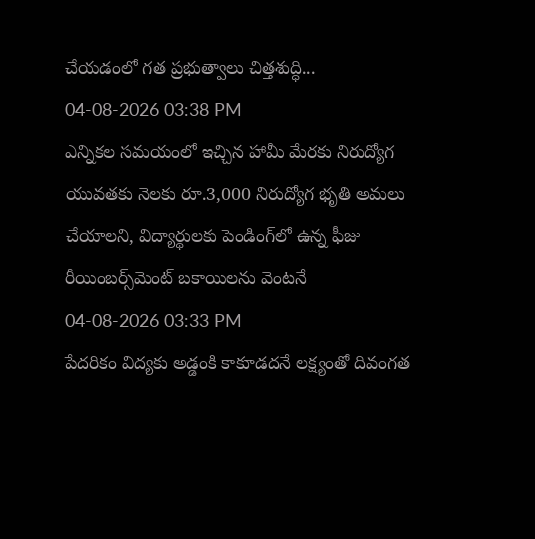చేయడంలో గత ప్రభుత్వాలు చిత్తశుద్ధి...
04-08-2026 03:38 PM
ఎన్నికల సమయంలో ఇచ్చిన హామీ మేరకు నిరుద్యోగ యువతకు నెలకు రూ.3,000 నిరుద్యోగ భృతి అమలు చేయాలని, విద్యార్థులకు పెండింగ్‌లో ఉన్న ఫీజు రీయింబర్స్‌మెంట్ బకాయిలను వెంటనే
04-08-2026 03:33 PM
పేదరికం విద్యకు అడ్డంకి కాకూడదనే లక్ష్యంతో దివంగత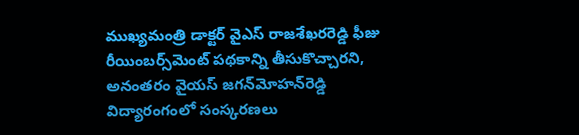ముఖ్యమంత్రి డాక్టర్ వైఎస్ రాజశేఖరరెడ్డి ఫీజు రీయింబర్స్‌మెంట్ పథకాన్ని తీసుకొచ్చారని, అనంతరం వైయస్ జగన్‌మోహన్‌రెడ్డి విద్యారంగంలో సంస్కరణలు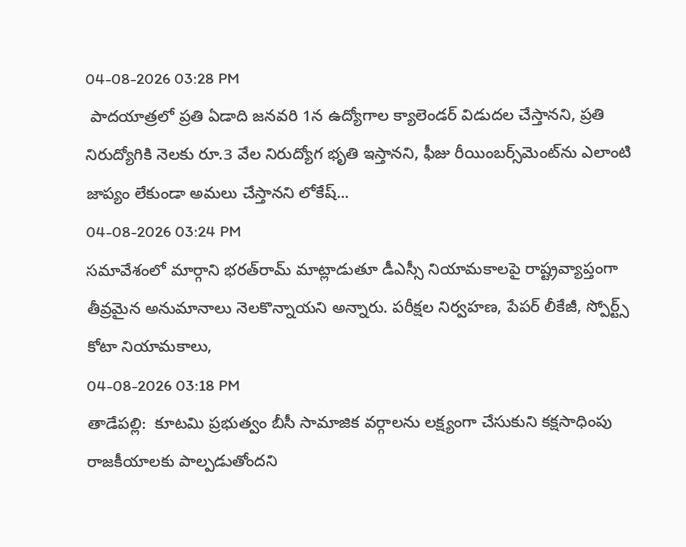04-08-2026 03:28 PM
 పాదయాత్రలో ప్రతి ఏడాది జనవరి 1న ఉద్యోగాల క్యాలెండర్ విడుదల చేస్తానని, ప్రతి నిరుద్యోగికి నెలకు రూ.3 వేల నిరుద్యోగ భృతి ఇస్తానని, ఫీజు రీయింబర్స్‌మెంట్‌ను ఎలాంటి జాప్యం లేకుండా అమలు చేస్తానని లోకేష్...
04-08-2026 03:24 PM
సమావేశంలో మార్గాని భరత్‌రామ్ మాట్లాడుతూ డీఎస్సీ నియామకాలపై రాష్ట్రవ్యాప్తంగా తీవ్రమైన అనుమానాలు నెలకొన్నాయని అన్నారు. పరీక్షల నిర్వహణ, పేపర్ లీకేజీ, స్పోర్ట్స్ కోటా నియామకాలు,
04-08-2026 03:18 PM
తాడేప‌ల్లి:  కూటమి ప్రభుత్వం బీసీ సామాజిక వర్గాలను లక్ష్యంగా చేసుకుని కక్షసాధింపు రాజకీయాలకు పాల్పడుతోందని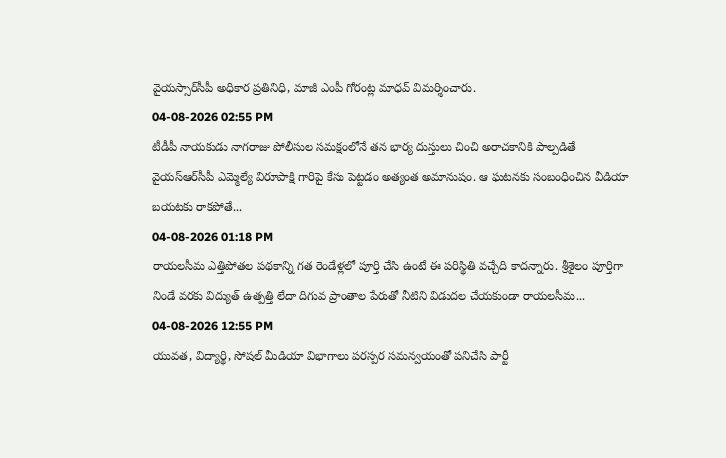వైయ‌స్సార్‌సీపీ అధికార ప్రతినిధి, మాజీ ఎంపీ గోరంట్ల మాధవ్ విమర్శించారు.
04-08-2026 02:55 PM
టీడీపీ నాయకుడు నాగరాజు పోలీసుల సమక్షంలోనే తన భార్య దుస్తులు చించి అరాచకానికి పాల్పడితే వైయ‌స్ఆర్‌సీపీ ఎమ్మెల్యే విరూపాక్షి గారిపై కేసు పెట్టడం అత్యంత అమానుషం. ఆ ఘటనకు సంబంధించిన వీడియా బయటకు రాకపోతే...
04-08-2026 01:18 PM
రాయలసీమ ఎత్తిపోతల పథకాన్ని గత రెండేళ్లలో పూర్తి చేసి ఉంటే ఈ పరిస్థితి వచ్చేది కాదన్నారు. శ్రీశైలం పూర్తిగా నిండే వరకు విద్యుత్ ఉత్పత్తి లేదా దిగువ ప్రాంతాల పేరుతో నీటిని విడుదల చేయకుండా రాయలసీమ...
04-08-2026 12:55 PM
యువత, విద్యార్థి, సోషల్ మీడియా విభాగాలు పరస్పర సమన్వయంతో పనిచేసి పార్టీ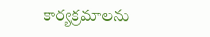కార్యక్రమాలను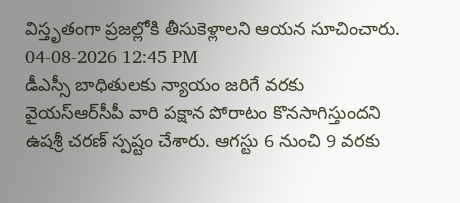విస్తృతంగా ప్రజల్లోకి తీసుకెళ్లాలని ఆయన సూచించారు.
04-08-2026 12:45 PM
డీఎస్సీ బాధితులకు న్యాయం జరిగే వరకు వైయ‌స్ఆర్‌సీపీ వారి పక్షాన పోరాటం కొనసాగిస్తుందని ఉషశ్రీ చరణ్ స్పష్టం చేశారు. ఆగస్టు 6 నుంచి 9 వరకు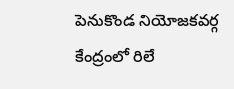పెనుకొండ నియోజకవర్గ కేంద్రంలో రిలే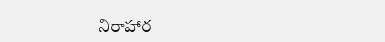నిరాహార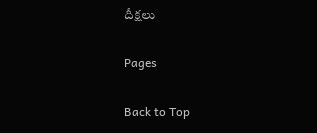దీక్షలు

Pages

Back to Top